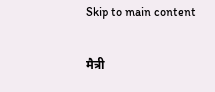Skip to main content

मैत्री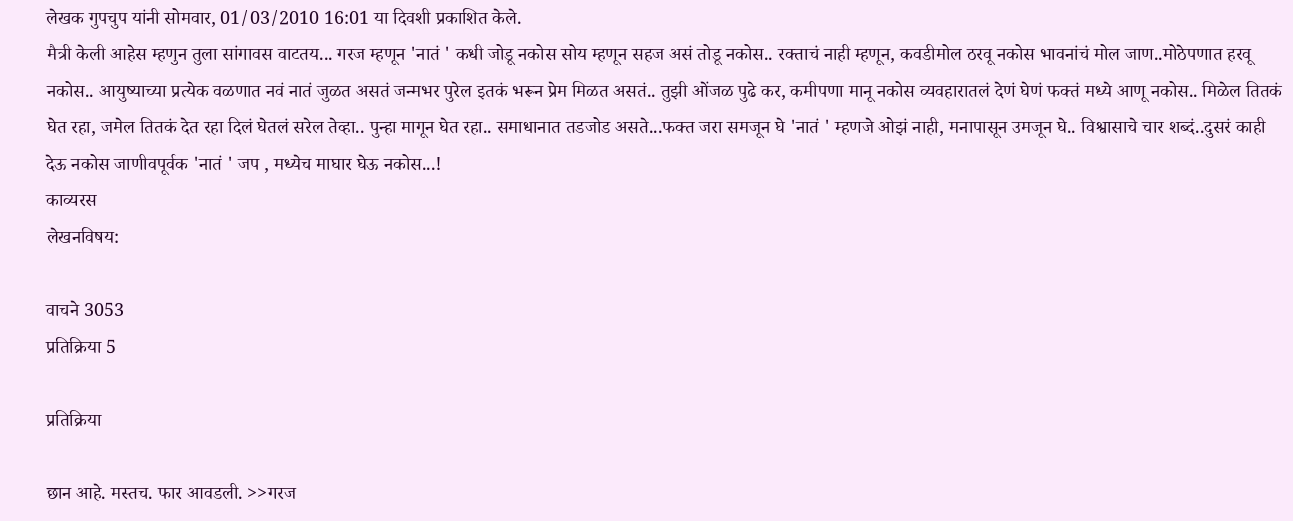लेखक गुपचुप यांनी सोमवार, 01/03/2010 16:01 या दिवशी प्रकाशित केले.
मैत्री केली आहेस म्हणुन तुला सांगावस वाटतय... गरज म्हणून 'नातं ' कधी जोडू नकोस सोय म्हणून सहज असं तोडू नकोस.. रक्ताचं नाही म्हणून, कवडीमोल ठरवू नकोस भावनांचं मोल जाण..मोठेपणात हरवू नकोस.. आयुष्याच्या प्रत्येक वळणात नवं नातं जुळत असतं जन्मभर पुरेल इतकं भरून प्रेम मिळत असतं.. तुझी ओंजळ पुढे कर, कमीपणा मानू नकोस व्यवहारातलं देणं घेणं फक्तं मध्ये आणू नकोस.. मिळेल तितकं घेत रहा, जमेल तितकं देत रहा दिलं घेतलं सरेल तेव्हा.. पुन्हा मागून घेत रहा.. समाधानात तडजोड असते...फक्त जरा समजून घे 'नातं ' म्हणजे ओझं नाही, मनापासून उमजून घे.. विश्वासाचे चार शब्दं..दुसरं काही देऊ नकोस जाणीवपूर्वक 'नातं ' जप , मध्येच माघार घेऊ नकोस...!
काव्यरस
लेखनविषय:

वाचने 3053
प्रतिक्रिया 5

प्रतिक्रिया

छान आहे. मस्तच. फार आवडली. >>गरज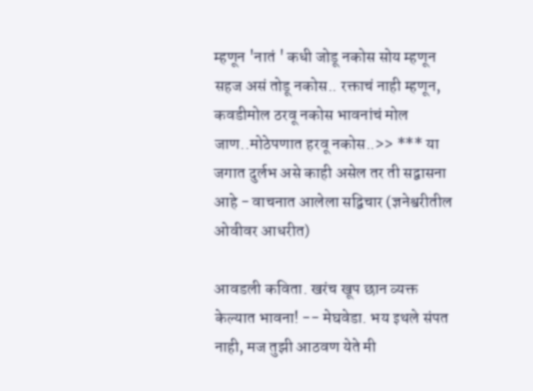म्हणून 'नातं ' कधी जोडू नकोस सोय म्हणून सहज असं तोडू नकोस.. रक्ताचं नाही म्हणून, कवडीमोल ठरवू नकोस भावनांचं मोल जाण..मोठेपणात हरवू नकोस..>> *** या जगात दुर्लभ असे काही असेल तर ती सद्वासना आहे - वाचनात आलेला सद्विचार (ज्ञनेश्वरीतील ओवीवर आधरीत)

आवडली कविता. खरंच खूप छान व्यक्त केल्यात भावना! -- मेघवेडा. भय इथले संपत नाही, मज तुझी आठवण येते मी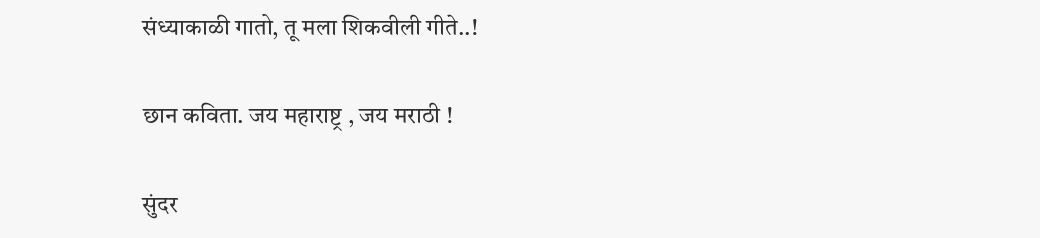संध्याकाळी गातो, तू मला शिकवीली गीते..!

छान कविता. जय महाराष्ट्र , जय मराठी !

सुंदर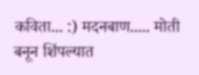कविता... :) मदनबाण..... मोती बनून शिंपल्यात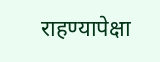राहण्यापेक्षा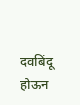दवबिंदू होऊन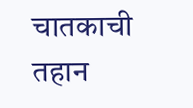चातकाची तहान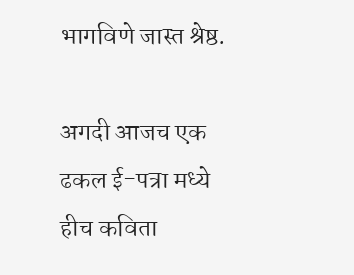भागविणे जास्त श्रेष्ठ.

अगदी आजच एक ढकल ई-पत्रा मध्ये हीच कविता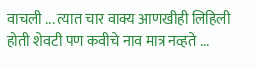वाचली ... त्यात चार वाक्य आणखीही लिहिली होती शेवटी पण कवीचे नाव मात्र नव्हते ...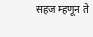सहज म्हणून ते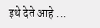इथे देते आहे ...